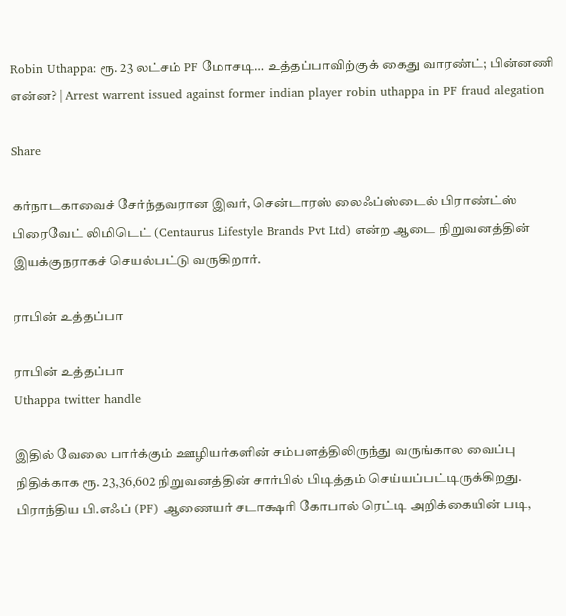Robin Uthappa: ரூ. 23 லட்சம் PF மோசடி… உத்தப்பாவிற்குக் கைது வாரண்ட்; பின்னணி என்ன? | Arrest warrent issued against former indian player robin uthappa in PF fraud alegation

Share

கர்நாடகாவைச் சேர்ந்தவரான இவர், சென்டாரஸ் லைஃப்ஸ்டைல் பிராண்ட்ஸ் பிரைவேட் லிமிடெட் (Centaurus Lifestyle Brands Pvt Ltd) என்ற ஆடை நிறுவனத்தின் இயக்குநராகச் செயல்பட்டு வருகிறார்.

ராபின் உத்தப்பா

ராபின் உத்தப்பா
Uthappa twitter handle

இதில் வேலை பார்க்கும் ஊழியர்களின் சம்பளத்திலிருந்து வருங்கால வைப்பு நிதிக்காக ரூ. 23,36,602 நிறுவனத்தின் சார்பில் பிடித்தம் செய்யப்பட்டிருக்கிறது. பிராந்திய பி.எஃப் (PF) ஆணையர் சடாக்ஷரி கோபால் ரெட்டி அறிக்கையின் படி,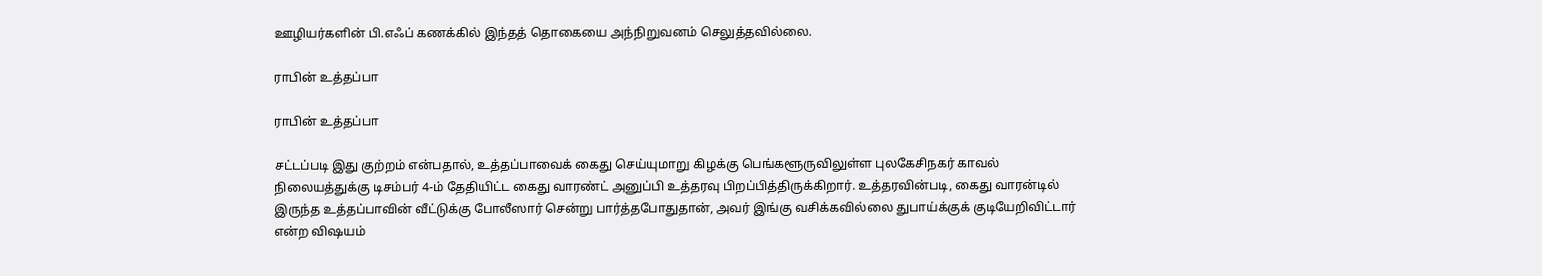ஊழியர்களின் பி.எஃப் கணக்கில் இந்தத் தொகையை அந்நிறுவனம் செலுத்தவில்லை.

ராபின் உத்தப்பா

ராபின் உத்தப்பா

சட்டப்படி இது குற்றம் என்பதால், உத்தப்பாவைக் கைது செய்யுமாறு கிழக்கு பெங்களூருவிலுள்ள புலகேசிநகர் காவல் நிலையத்துக்கு டிசம்பர் 4-ம் தேதியிட்ட கைது வாரண்ட் அனுப்பி உத்தரவு பிறப்பித்திருக்கிறார். உத்தரவின்படி, கைது வாரன்டில் இருந்த உத்தப்பாவின் வீட்டுக்கு போலீஸார் சென்று பார்த்தபோதுதான், அவர் இங்கு வசிக்கவில்லை துபாய்க்குக் குடியேறிவிட்டார் என்ற விஷயம்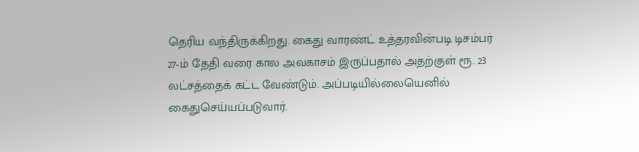தெரிய வந்திருக்கிறது. கைது வாரண்ட் உத்தரவின்படி டிசம்பர் 27-ம் தேதி வரை கால அவகாசம் இருப்பதால் அதற்குள் ரூ. 23 லட்சத்தைக் கட்ட வேண்டும். அப்படியில்லையெனில் கைதுசெய்யப்படுவார்.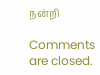நன்றி

Comments are closed.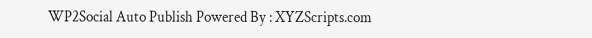WP2Social Auto Publish Powered By : XYZScripts.com